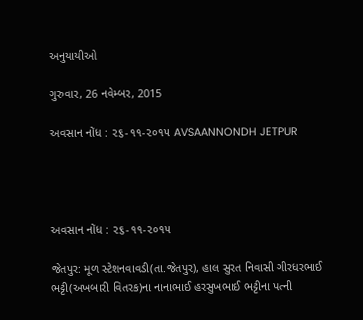અનુયાયીઓ

ગુરુવાર, 26 નવેમ્બર, 2015

અવસાન નોંધ : ૨૬-૧૧-૨૦૧૫ AVSAANNONDH JETPUR




અવસાન નોંધ : ૨૬-૧૧-૨૦૧૫

જેતપુર: મૂળ સ્ટેશનવાવડી(તા.જેતપુર), હાલ સુરત નિવાસી ગીરધરભાઈ ભટ્ટી(અખબારી વિતરક)ના નાનાભાઈ હરસુખભાઈ ભટ્ટીના પત્ની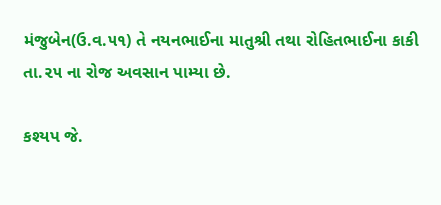મંજુબેન(ઉ.વ.૫૧) તે નયનભાઈના માતુશ્રી તથા રોહિતભાઈના કાકી તા.૨૫ ના રોજ અવસાન પામ્યા છે.

કશ્યપ જે.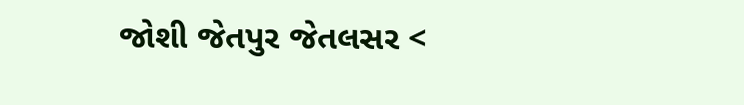જોશી જેતપુર જેતલસર <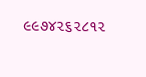૯૯૭૪૨૬૨૮૧૨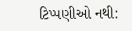ટિપ્પણીઓ નથી: